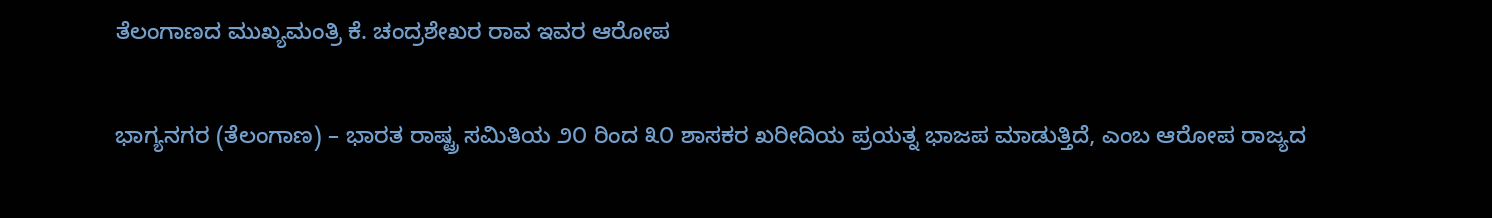ತೆಲಂಗಾಣದ ಮುಖ್ಯಮಂತ್ರಿ ಕೆ. ಚಂದ್ರಶೇಖರ ರಾವ ಇವರ ಆರೋಪ

ಭಾಗ್ಯನಗರ (ತೆಲಂಗಾಣ) – ಭಾರತ ರಾಷ್ಟ್ರ ಸಮಿತಿಯ ೨೦ ರಿಂದ ೩೦ ಶಾಸಕರ ಖರೀದಿಯ ಪ್ರಯತ್ನ ಭಾಜಪ ಮಾಡುತ್ತಿದೆ, ಎಂಬ ಆರೋಪ ರಾಜ್ಯದ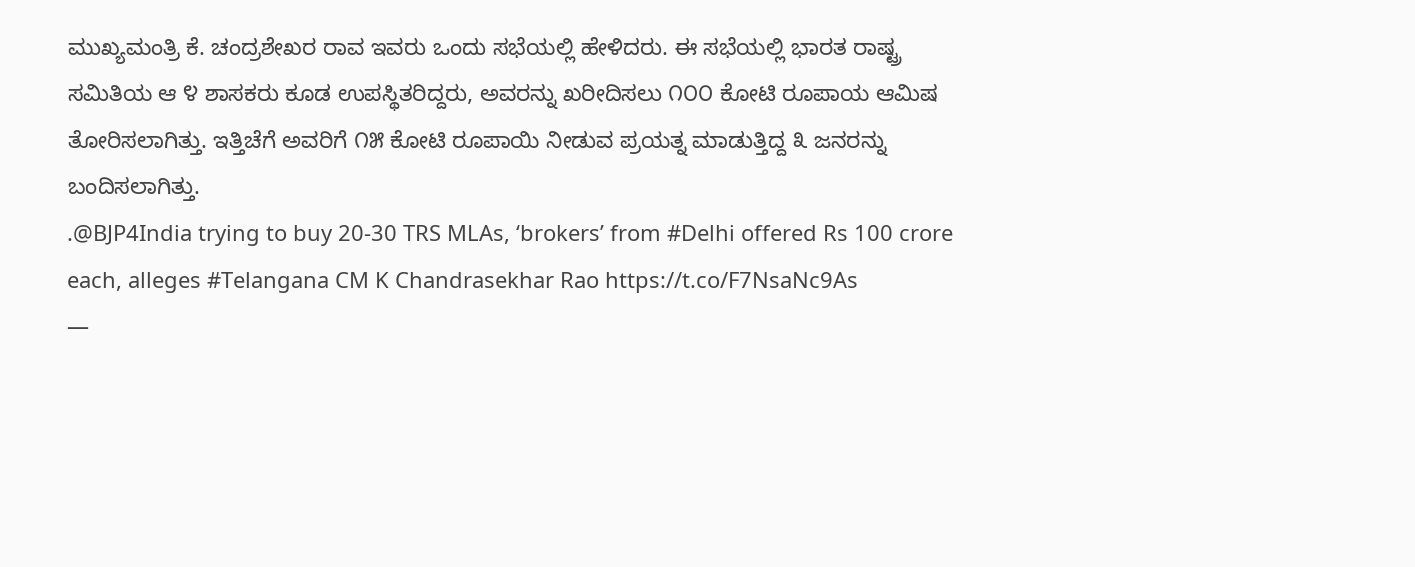ಮುಖ್ಯಮಂತ್ರಿ ಕೆ. ಚಂದ್ರಶೇಖರ ರಾವ ಇವರು ಒಂದು ಸಭೆಯಲ್ಲಿ ಹೇಳಿದರು. ಈ ಸಭೆಯಲ್ಲಿ ಭಾರತ ರಾಷ್ಟ್ರ ಸಮಿತಿಯ ಆ ೪ ಶಾಸಕರು ಕೂಡ ಉಪಸ್ಥಿತರಿದ್ದರು, ಅವರನ್ನು ಖರೀದಿಸಲು ೧೦೦ ಕೋಟಿ ರೂಪಾಯ ಆಮಿಷ ತೋರಿಸಲಾಗಿತ್ತು. ಇತ್ತಿಚೆಗೆ ಅವರಿಗೆ ೧೫ ಕೋಟಿ ರೂಪಾಯಿ ನೀಡುವ ಪ್ರಯತ್ನ ಮಾಡುತ್ತಿದ್ದ ೩ ಜನರನ್ನು ಬಂದಿಸಲಾಗಿತ್ತು.
.@BJP4India trying to buy 20-30 TRS MLAs, ‘brokers’ from #Delhi offered Rs 100 crore each, alleges #Telangana CM K Chandrasekhar Rao https://t.co/F7NsaNc9As
—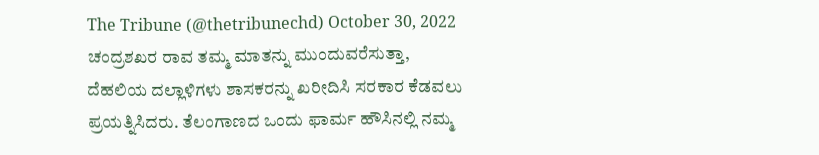The Tribune (@thetribunechd) October 30, 2022
ಚಂದ್ರಶಖರ ರಾವ ತಮ್ಮ ಮಾತನ್ನು ಮುಂದುವರೆಸುತ್ತಾ, ದೆಹಲಿಯ ದಲ್ಲಾಳಿಗಳು ಶಾಸಕರನ್ನು ಖರೀದಿಸಿ ಸರಕಾರ ಕೆಡವಲು ಪ್ರಯತ್ನಿಸಿದರು. ತೆಲಂಗಾಣದ ಒಂದು ಫಾರ್ಮ ಹೌಸಿನಲ್ಲಿ ನಮ್ಮ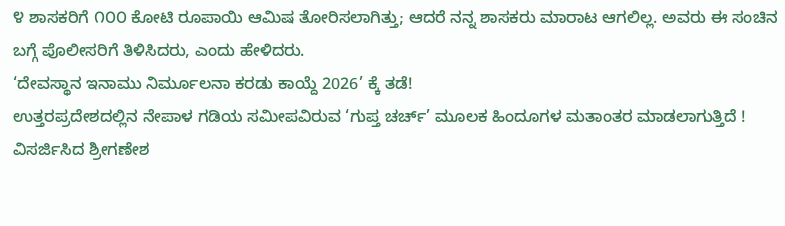೪ ಶಾಸಕರಿಗೆ ೧೦೦ ಕೋಟಿ ರೂಪಾಯಿ ಆಮಿಷ ತೋರಿಸಲಾಗಿತ್ತು; ಆದರೆ ನನ್ನ ಶಾಸಕರು ಮಾರಾಟ ಆಗಲಿಲ್ಲ. ಅವರು ಈ ಸಂಚಿನ ಬಗ್ಗೆ ಪೊಲೀಸರಿಗೆ ತಿಳಿಸಿದರು, ಎಂದು ಹೇಳಿದರು.
‘ದೇವಸ್ಥಾನ ಇನಾಮು ನಿರ್ಮೂಲನಾ ಕರಡು ಕಾಯ್ದೆ 2026’ ಕ್ಕೆ ತಡೆ!
ಉತ್ತರಪ್ರದೇಶದಲ್ಲಿನ ನೇಪಾಳ ಗಡಿಯ ಸಮೀಪವಿರುವ ‘ಗುಪ್ತ ಚರ್ಚ್’ ಮೂಲಕ ಹಿಂದೂಗಳ ಮತಾಂತರ ಮಾಡಲಾಗುತ್ತಿದೆ !
ವಿಸರ್ಜಿಸಿದ ಶ್ರೀಗಣೇಶ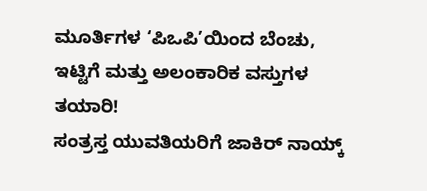ಮೂರ್ತಿಗಳ ‘ಪಿಒಪಿ’ಯಿಂದ ಬೆಂಚು, ಇಟ್ಟಿಗೆ ಮತ್ತು ಅಲಂಕಾರಿಕ ವಸ್ತುಗಳ ತಯಾರಿ!
ಸಂತ್ರಸ್ತ ಯುವತಿಯರಿಗೆ ಜಾಕಿರ್ ನಾಯ್ಕ್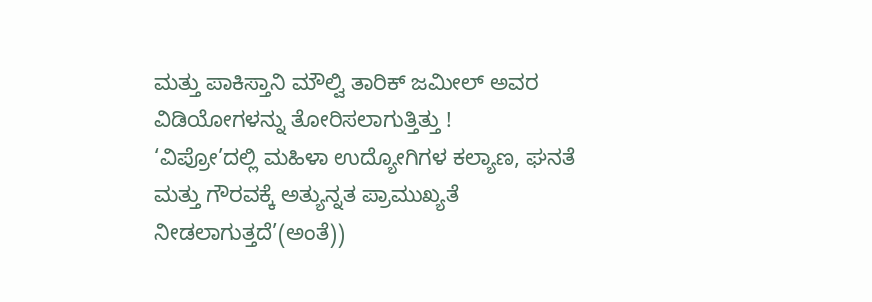ಮತ್ತು ಪಾಕಿಸ್ತಾನಿ ಮೌಲ್ವಿ ತಾರಿಕ್ ಜಮೀಲ್ ಅವರ ವಿಡಿಯೋಗಳನ್ನು ತೋರಿಸಲಾಗುತ್ತಿತ್ತು !
‘ವಿಪ್ರೋ’ದಲ್ಲಿ ಮಹಿಳಾ ಉದ್ಯೋಗಿಗಳ ಕಲ್ಯಾಣ, ಘನತೆ ಮತ್ತು ಗೌರವಕ್ಕೆ ಅತ್ಯುನ್ನತ ಪ್ರಾಮುಖ್ಯತೆ ನೀಡಲಾಗುತ್ತದೆ’(ಅಂತೆ))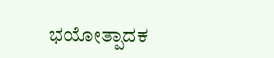ಭಯೋತ್ಪಾದಕ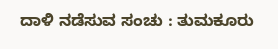ದಾಳಿ ನಡೆಸುವ ಸಂಚು : ತುಮಕೂರು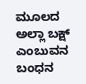ಮೂಲದ ಅಲ್ಲಾ ಬಕ್ಷ್ ಎಂಬುವನ ಬಂಧನ